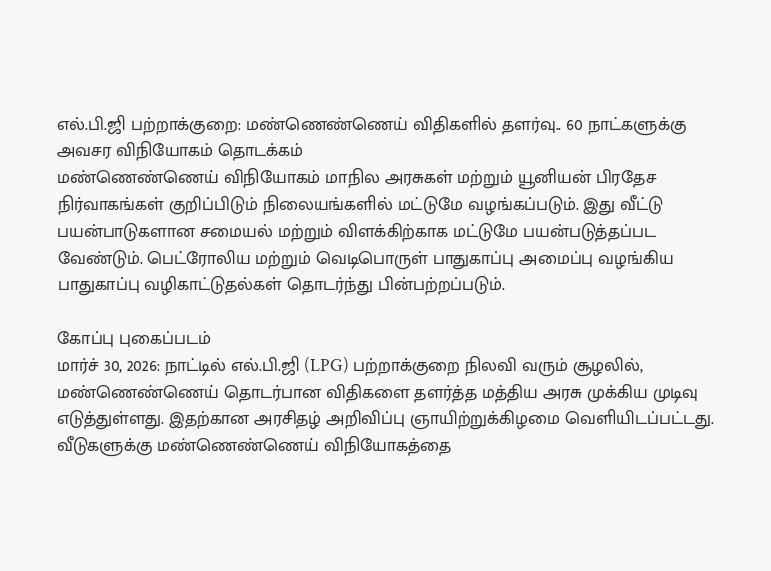எல்.பி.ஜி பற்றாக்குறை: மண்ணெண்ணெய் விதிகளில் தளர்வு.. 60 நாட்களுக்கு அவசர விநியோகம் தொடக்கம்
மண்ணெண்ணெய் விநியோகம் மாநில அரசுகள் மற்றும் யூனியன் பிரதேச நிர்வாகங்கள் குறிப்பிடும் நிலையங்களில் மட்டுமே வழங்கப்படும். இது வீட்டு பயன்பாடுகளான சமையல் மற்றும் விளக்கிற்காக மட்டுமே பயன்படுத்தப்பட வேண்டும். பெட்ரோலிய மற்றும் வெடிபொருள் பாதுகாப்பு அமைப்பு வழங்கிய பாதுகாப்பு வழிகாட்டுதல்கள் தொடர்ந்து பின்பற்றப்படும்.

கோப்பு புகைப்படம்
மார்ச் 30, 2026: நாட்டில் எல்.பி.ஜி (LPG) பற்றாக்குறை நிலவி வரும் சூழலில், மண்ணெண்ணெய் தொடர்பான விதிகளை தளர்த்த மத்திய அரசு முக்கிய முடிவு எடுத்துள்ளது. இதற்கான அரசிதழ் அறிவிப்பு ஞாயிற்றுக்கிழமை வெளியிடப்பட்டது. வீடுகளுக்கு மண்ணெண்ணெய் விநியோகத்தை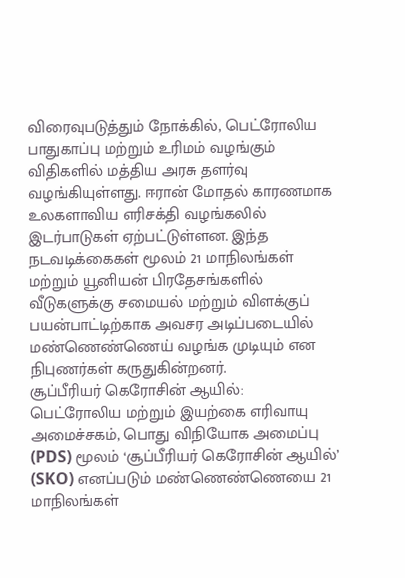விரைவுபடுத்தும் நோக்கில், பெட்ரோலிய பாதுகாப்பு மற்றும் உரிமம் வழங்கும் விதிகளில் மத்திய அரசு தளர்வு வழங்கியுள்ளது. ஈரான் மோதல் காரணமாக உலகளாவிய எரிசக்தி வழங்கலில் இடர்பாடுகள் ஏற்பட்டுள்ளன. இந்த நடவடிக்கைகள் மூலம் 21 மாநிலங்கள் மற்றும் யூனியன் பிரதேசங்களில் வீடுகளுக்கு சமையல் மற்றும் விளக்குப் பயன்பாட்டிற்காக அவசர அடிப்படையில் மண்ணெண்ணெய் வழங்க முடியும் என நிபுணர்கள் கருதுகின்றனர்.
சூப்பீரியர் கெரோசின் ஆயில்:
பெட்ரோலிய மற்றும் இயற்கை எரிவாயு அமைச்சகம், பொது விநியோக அமைப்பு (PDS) மூலம் ‘சூப்பீரியர் கெரோசின் ஆயில்’ (SKO) எனப்படும் மண்ணெண்ணெயை 21 மாநிலங்கள்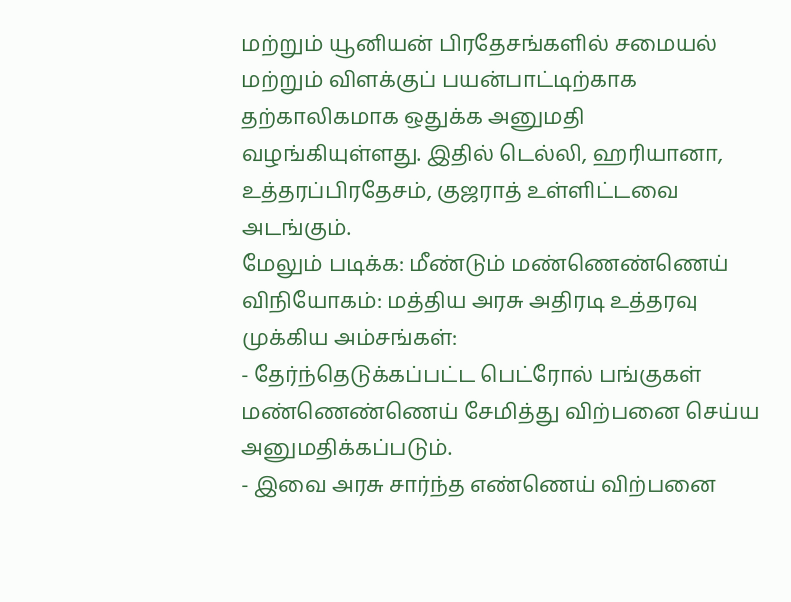மற்றும் யூனியன் பிரதேசங்களில் சமையல் மற்றும் விளக்குப் பயன்பாட்டிற்காக தற்காலிகமாக ஒதுக்க அனுமதி வழங்கியுள்ளது. இதில் டெல்லி, ஹரியானா, உத்தரப்பிரதேசம், குஜராத் உள்ளிட்டவை அடங்கும்.
மேலும் படிக்க: மீண்டும் மண்ணெண்ணெய் விநியோகம்: மத்திய அரசு அதிரடி உத்தரவு
முக்கிய அம்சங்கள்:
- தேர்ந்தெடுக்கப்பட்ட பெட்ரோல் பங்குகள் மண்ணெண்ணெய் சேமித்து விற்பனை செய்ய அனுமதிக்கப்படும்.
- இவை அரசு சார்ந்த எண்ணெய் விற்பனை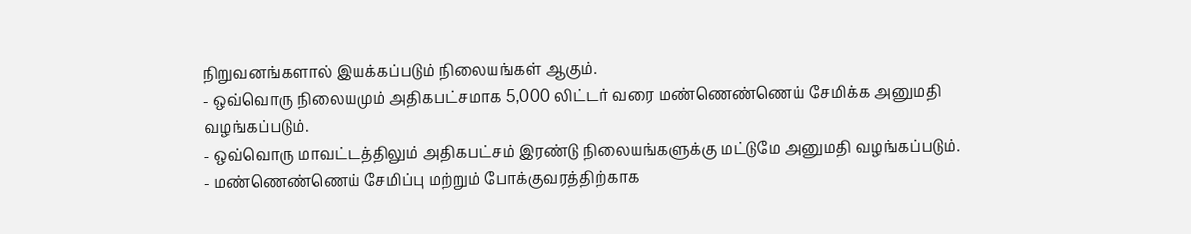நிறுவனங்களால் இயக்கப்படும் நிலையங்கள் ஆகும்.
- ஒவ்வொரு நிலையமும் அதிகபட்சமாக 5,000 லிட்டர் வரை மண்ணெண்ணெய் சேமிக்க அனுமதி வழங்கப்படும்.
- ஒவ்வொரு மாவட்டத்திலும் அதிகபட்சம் இரண்டு நிலையங்களுக்கு மட்டுமே அனுமதி வழங்கப்படும்.
- மண்ணெண்ணெய் சேமிப்பு மற்றும் போக்குவரத்திற்காக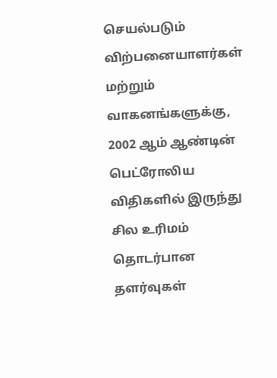செயல்படும் விற்பனையாளர்கள் மற்றும் வாகனங்களுக்கு, 2002 ஆம் ஆண்டின் பெட்ரோலிய விதிகளில் இருந்து சில உரிமம் தொடர்பான தளர்வுகள்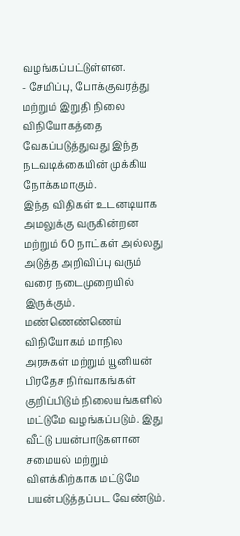வழங்கப்பட்டுள்ளன.
- சேமிப்பு, போக்குவரத்து மற்றும் இறுதி நிலை விநியோகத்தை வேகப்படுத்துவது இந்த நடவடிக்கையின் முக்கிய நோக்கமாகும்.
இந்த விதிகள் உடனடியாக அமலுக்கு வருகின்றன மற்றும் 60 நாட்கள் அல்லது அடுத்த அறிவிப்பு வரும் வரை நடைமுறையில் இருக்கும்.
மண்ணெண்ணெய் விநியோகம் மாநில அரசுகள் மற்றும் யூனியன் பிரதேச நிர்வாகங்கள் குறிப்பிடும் நிலையங்களில் மட்டுமே வழங்கப்படும். இது வீட்டு பயன்பாடுகளான சமையல் மற்றும் விளக்கிற்காக மட்டுமே பயன்படுத்தப்பட வேண்டும்.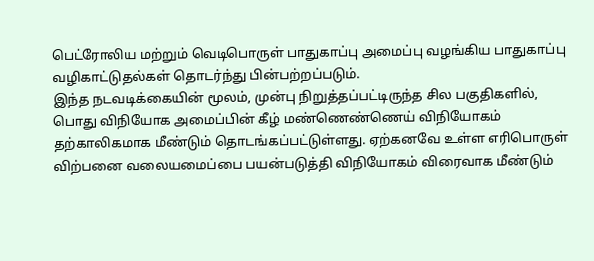பெட்ரோலிய மற்றும் வெடிபொருள் பாதுகாப்பு அமைப்பு வழங்கிய பாதுகாப்பு வழிகாட்டுதல்கள் தொடர்ந்து பின்பற்றப்படும்.
இந்த நடவடிக்கையின் மூலம், முன்பு நிறுத்தப்பட்டிருந்த சில பகுதிகளில், பொது விநியோக அமைப்பின் கீழ் மண்ணெண்ணெய் விநியோகம் தற்காலிகமாக மீண்டும் தொடங்கப்பட்டுள்ளது. ஏற்கனவே உள்ள எரிபொருள் விற்பனை வலையமைப்பை பயன்படுத்தி விநியோகம் விரைவாக மீண்டும்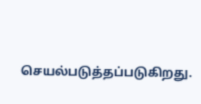செயல்படுத்தப்படுகிறது.